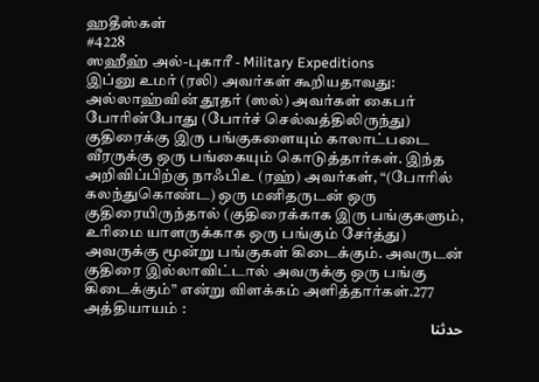ஹதீஸ்கள்
#4228
ஸஹீஹ் அல்-புகாரீ - Military Expeditions
இப்னு உமர் (ரலி) அவர்கள் கூறியதாவது: அல்லாஹ்வின் தூதர் (ஸல்) அவர்கள் கைபர் போரின்போது (போர்ச் செல்வத்திலிருந்து) குதிரைக்கு இரு பங்குகளையும் காலாட்படை வீரருக்கு ஒரு பங்கையும் கொடுத்தார்கள். இந்த அறிவிப்பிற்கு நாஃபிஉ (ரஹ்) அவர்கள், “(போரில் கலந்துகொண்ட) ஒரு மனிதருடன் ஒரு குதிரையிருந்தால் (குதிரைக்காக இரு பங்குகளும், உரிமை யாளருக்காக ஒரு பங்கும் சேர்த்து) அவருக்கு மூன்று பங்குகள் கிடைக்கும். அவருடன் குதிரை இல்லாவிட்டால் அவருக்கு ஒரு பங்கு கிடைக்கும்” என்று விளக்கம் அளித்தார்கள்.277 அத்தியாயம் :
حدثنا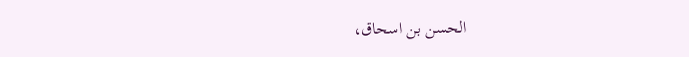الحسن بن اسحاق،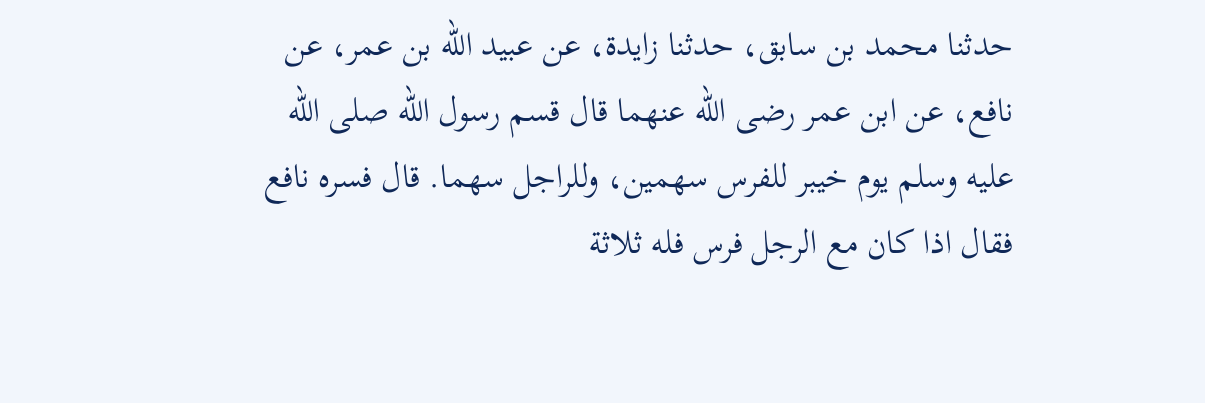حدثنا محمد بن سابق، حدثنا زايدة، عن عبيد الله بن عمر، عن نافع، عن ابن عمر رضى الله عنهما قال قسم رسول الله صلى الله عليه وسلم يوم خيبر للفرس سهمين، وللراجل سهما. قال فسره نافع فقال اذا كان مع الرجل فرس فله ثلاثة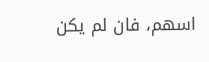اسهم، فان لم يكن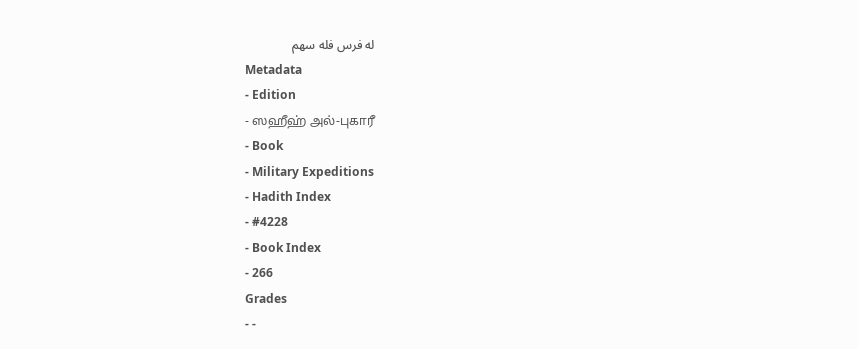له فرس فله سهم
Metadata
- Edition
- ஸஹீஹ் அல்-புகாரீ
- Book
- Military Expeditions
- Hadith Index
- #4228
- Book Index
- 266
Grades
- -